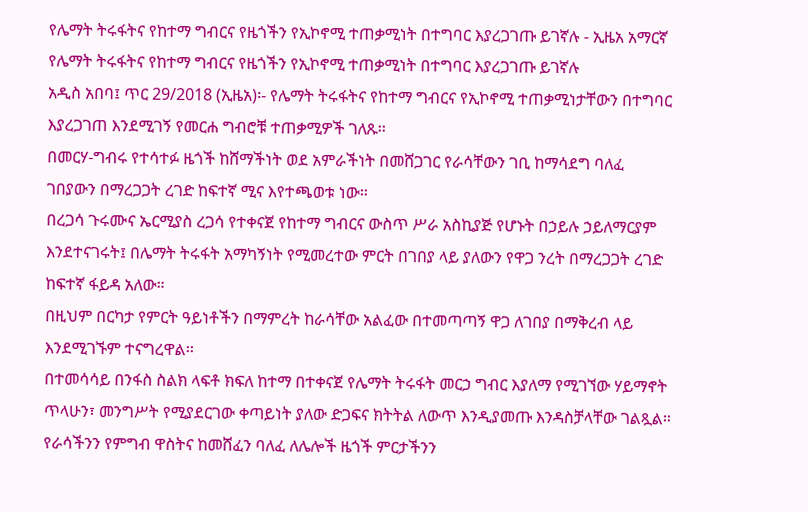የሌማት ትሩፋትና የከተማ ግብርና የዜጎችን የኢኮኖሚ ተጠቃሚነት በተግባር እያረጋገጡ ይገኛሉ - ኢዜአ አማርኛ
የሌማት ትሩፋትና የከተማ ግብርና የዜጎችን የኢኮኖሚ ተጠቃሚነት በተግባር እያረጋገጡ ይገኛሉ
አዲስ አበባ፤ ጥር 29/2018 (ኢዜአ)፡- የሌማት ትሩፋትና የከተማ ግብርና የኢኮኖሚ ተጠቃሚነታቸውን በተግባር እያረጋገጠ እንደሚገኝ የመርሐ ግብሮቹ ተጠቃሚዎች ገለጹ፡፡
በመርሃ-ግብሩ የተሳተፉ ዜጎች ከሸማችነት ወደ አምራችነት በመሸጋገር የራሳቸውን ገቢ ከማሳደግ ባለፈ ገበያውን በማረጋጋት ረገድ ከፍተኛ ሚና እየተጫወቱ ነው።
በረጋሳ ጉሩሙና ኤርሚያስ ረጋሳ የተቀናጀ የከተማ ግብርና ውስጥ ሥራ አስኪያጅ የሆኑት በኃይሉ ኃይለማርያም እንደተናገሩት፤ በሌማት ትሩፋት አማካኝነት የሚመረተው ምርት በገበያ ላይ ያለውን የዋጋ ንረት በማረጋጋት ረገድ ከፍተኛ ፋይዳ አለው።
በዚህም በርካታ የምርት ዓይነቶችን በማምረት ከራሳቸው አልፈው በተመጣጣኝ ዋጋ ለገበያ በማቅረብ ላይ እንደሚገኙም ተናግረዋል፡፡
በተመሳሳይ በንፋስ ስልክ ላፍቶ ክፍለ ከተማ በተቀናጀ የሌማት ትሩፋት መርኃ ግብር እያለማ የሚገኘው ሃይማኖት ጥላሁን፣ መንግሥት የሚያደርገው ቀጣይነት ያለው ድጋፍና ክትትል ለውጥ እንዲያመጡ እንዳስቻላቸው ገልጿል።
የራሳችንን የምግብ ዋስትና ከመሸፈን ባለፈ ለሌሎች ዜጎች ምርታችንን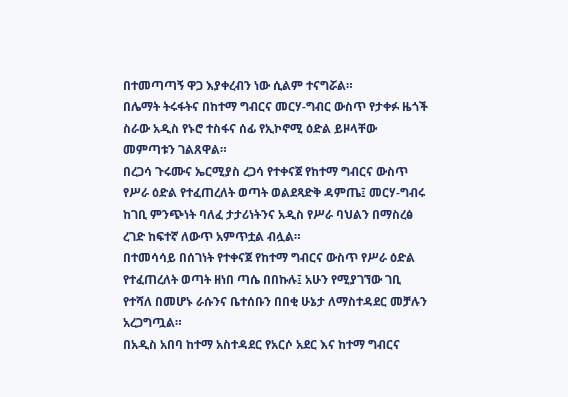በተመጣጣኝ ዋጋ እያቀረብን ነው ሲልም ተናግሯል።
በሌማት ትሩፋትና በከተማ ግብርና መርሃ-ግብር ውስጥ የታቀፉ ዜጎች ስራው አዲስ የኑሮ ተስፋና ሰፊ የኢኮኖሚ ዕድል ይዞላቸው መምጣቱን ገልጸዋል።
በረጋሳ ጉሩሙና ኤርሚያስ ረጋሳ የተቀናጀ የከተማ ግብርና ውስጥ የሥራ ዕድል የተፈጠረለት ወጣት ወልደጻድቅ ዳምጤ፤ መርሃ-ግብሩ ከገቢ ምንጭነት ባለፈ ታታሪነትንና አዲስ የሥራ ባህልን በማስረፅ ረገድ ከፍተኛ ለውጥ አምጥቷል ብሏል።
በተመሳሳይ በሰገነት የተቀናጀ የከተማ ግብርና ውስጥ የሥራ ዕድል የተፈጠረለት ወጣት ዘነበ ጣሴ በበኩሉ፤ አሁን የሚያገኘው ገቢ የተሻለ በመሆኑ ራሱንና ቤተሰቡን በበቂ ሁኔታ ለማስተዳደር መቻሉን አረጋግጧል።
በአዲስ አበባ ከተማ አስተዳደር የአርሶ አደር እና ከተማ ግብርና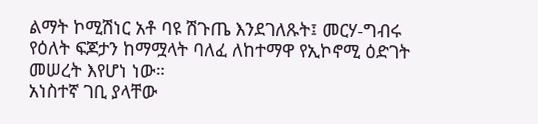ልማት ኮሚሽነር አቶ ባዩ ሽጉጤ እንደገለጹት፤ መርሃ-ግብሩ የዕለት ፍጆታን ከማሟላት ባለፈ ለከተማዋ የኢኮኖሚ ዕድገት መሠረት እየሆነ ነው።
አነስተኛ ገቢ ያላቸው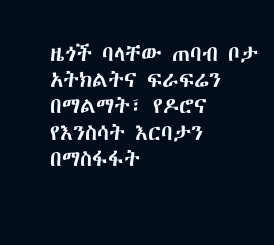ዜጎች ባላቸው ጠባብ ቦታ አትክልትና ፍራፍሬን በማልማት፣ የዶሮና የእንስሳት እርባታን በማስፋፋት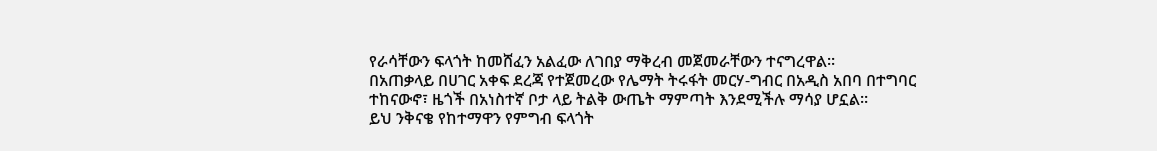የራሳቸውን ፍላጎት ከመሸፈን አልፈው ለገበያ ማቅረብ መጀመራቸውን ተናግረዋል፡፡
በአጠቃላይ በሀገር አቀፍ ደረጃ የተጀመረው የሌማት ትሩፋት መርሃ-ግብር በአዲስ አበባ በተግባር ተከናውኖ፣ ዜጎች በአነስተኛ ቦታ ላይ ትልቅ ውጤት ማምጣት እንደሚችሉ ማሳያ ሆኗል።
ይህ ንቅናቄ የከተማዋን የምግብ ፍላጎት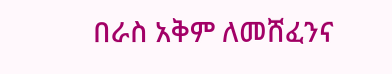በራስ አቅም ለመሸፈንና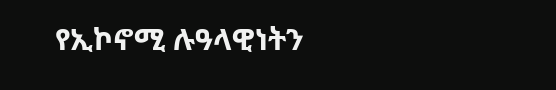የኢኮኖሚ ሉዓላዊነትን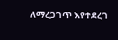ለማረጋገጥ እየተደረገ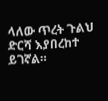ላለው ጥረት ጉልህ ድርሻ እያበረከተ ይገኛል።